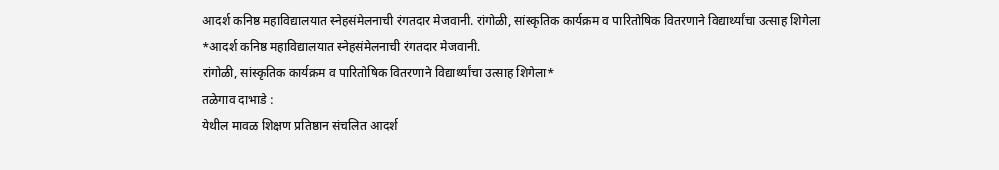आदर्श कनिष्ठ महाविद्यालयात स्नेहसंमेलनाची रंगतदार मेजवानी. रांगोळी, सांस्कृतिक कार्यक्रम व पारितोषिक वितरणाने विद्यार्थ्यांचा उत्साह शिगेला
*आदर्श कनिष्ठ महाविद्यालयात स्नेहसंमेलनाची रंगतदार मेजवानी.
रांगोळी, सांस्कृतिक कार्यक्रम व पारितोषिक वितरणाने विद्यार्थ्यांचा उत्साह शिगेला*
तळेगाव दाभाडे :
येथील मावळ शिक्षण प्रतिष्ठान संचलित आदर्श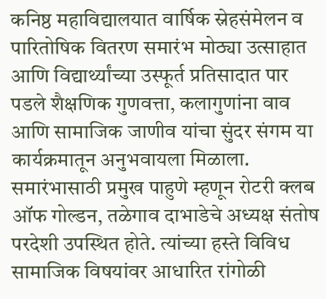कनिष्ठ महाविद्यालयात वार्षिक स्नेहसंमेलन व पारितोषिक वितरण समारंभ मोठ्या उत्साहात आणि विद्यार्थ्यांच्या उस्फूर्त प्रतिसादात पार पडले शैक्षणिक गुणवत्ता, कलागुणांना वाव आणि सामाजिक जाणीव यांचा सुंदर संगम या कार्यक्रमातून अनुभवायला मिळाला.
समारंभासाठी प्रमुख पाहुणे म्हणून रोटरी क्लब ऑफ गोल्डन, तळेगाव दाभाडेचे अध्यक्ष संतोष परदेशी उपस्थित होते. त्यांच्या हस्ते विविध सामाजिक विषयांवर आधारित रांगोळी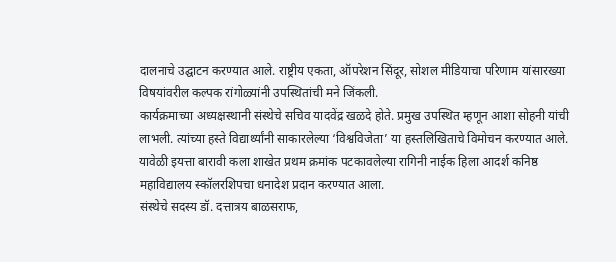दालनाचे उद्घाटन करण्यात आले. राष्ट्रीय एकता, ऑपरेशन सिंदूर, सोशल मीडियाचा परिणाम यांसारख्या विषयांवरील कल्पक रांगोळ्यांनी उपस्थितांची मने जिंकली.
कार्यक्रमाच्या अध्यक्षस्थानी संस्थेचे सचिव यादवेंद्र खळदे होते. प्रमुख उपस्थित म्हणून आशा सोहनी यांची लाभली. त्यांच्या हस्ते विद्यार्थ्यांनी साकारलेल्या ‘विश्वविजेता’ या हस्तलिखिताचे विमोचन करण्यात आले. यावेळी इयत्ता बारावी कला शाखेत प्रथम क्रमांक पटकावलेल्या रागिनी नाईक हिला आदर्श कनिष्ठ महाविद्यालय स्कॉलरशिपचा धनादेश प्रदान करण्यात आला.
संस्थेचे सदस्य डॉ. दत्तात्रय बाळसराफ,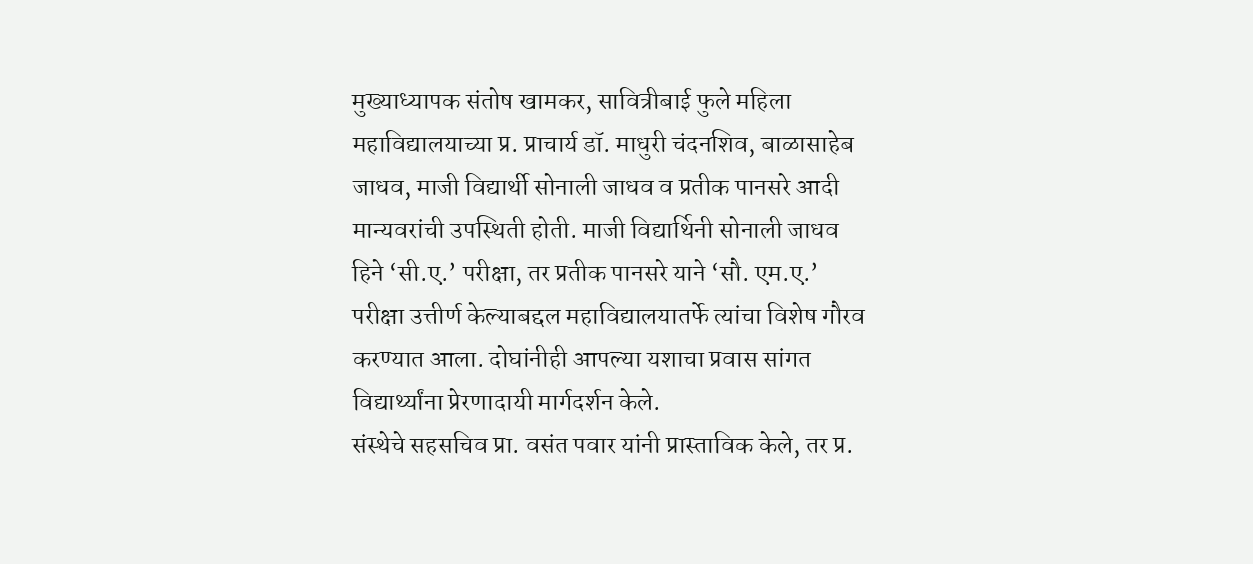मुख्याध्यापक संतोष खामकर, सावित्रीबाई फुले महिला महाविद्यालयाच्या प्र. प्राचार्य डॉ. माधुरी चंदनशिव, बाळासाहेब जाधव, माजी विद्यार्थी सोनाली जाधव व प्रतीक पानसरे आदी मान्यवरांची उपस्थिती होती. माजी विद्यार्थिनी सोनाली जाधव हिने ‘सी.ए.’ परीक्षा, तर प्रतीक पानसरे याने ‘सौ. एम.ए.’ परीक्षा उत्तीर्ण केल्याबद्दल महाविद्यालयातर्फे त्यांचा विशेष गौरव करण्यात आला. दोघांनीही आपल्या यशाचा प्रवास सांगत विद्यार्थ्यांना प्रेरणादायी मार्गदर्शन केले.
संस्थेचे सहसचिव प्रा. वसंत पवार यांनी प्रास्ताविक केले, तर प्र.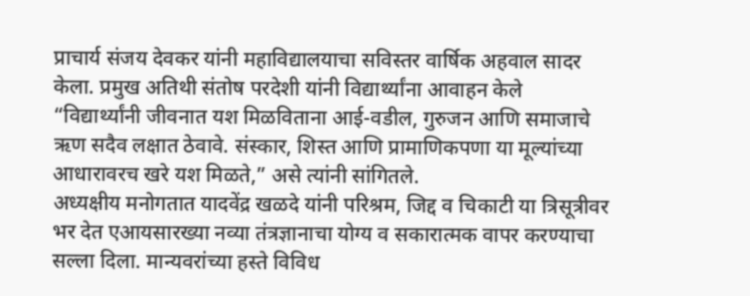प्राचार्य संजय देवकर यांनी महाविद्यालयाचा सविस्तर वार्षिक अहवाल सादर केला. प्रमुख अतिथी संतोष परदेशी यांनी विद्यार्थ्यांना आवाहन केले
“विद्यार्थ्यांनी जीवनात यश मिळविताना आई-वडील, गुरुजन आणि समाजाचे ऋण सदैव लक्षात ठेवावे. संस्कार, शिस्त आणि प्रामाणिकपणा या मूल्यांच्या आधारावरच खरे यश मिळते,” असे त्यांनी सांगितले.
अध्यक्षीय मनोगतात यादवेंद्र खळदे यांनी परिश्रम, जिद्द व चिकाटी या त्रिसूत्रीवर भर देत एआयसारख्या नव्या तंत्रज्ञानाचा योग्य व सकारात्मक वापर करण्याचा सल्ला दिला. मान्यवरांच्या हस्ते विविध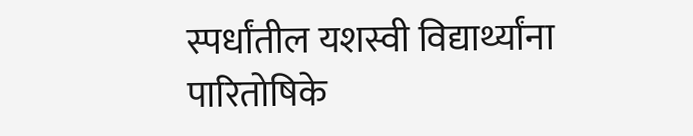स्पर्धांतील यशस्वी विद्यार्थ्यांना पारितोषिके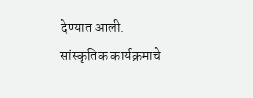देण्यात आली.
सांस्कृतिक कार्यक्रमाचे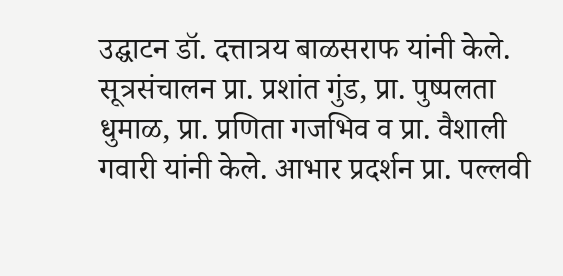उद्घाटन डॉ. दत्तात्रय बाळसराफ यांनी केले. सूत्रसंचालन प्रा. प्रशांत गुंड, प्रा. पुष्पलता धुमाळ, प्रा. प्रणिता गजभिव व प्रा. वैशाली गवारी यांनी केले. आभार प्रदर्शन प्रा. पल्लवी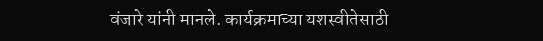वंजारे यांनी मानले. कार्यक्रमाच्या यशस्वीतेसाठी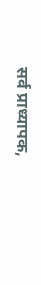सर्व प्राध्यापक,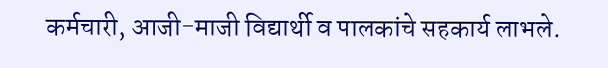कर्मचारी, आजी-माजी विद्यार्थी व पालकांचे सहकार्य लाभले.